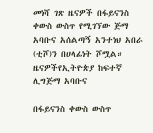መነሻ ገጽ ዜናዎች በፋይናንስ ቀውስ ውስጥ የሚገኘው ጅማ አባቡና አሰልጣኝ አንተነህ አበራ (ቲሾ)ን በሀላፊነት ሾሟል።
ዜናዎችየኢትዮጵያ ከፍተኛ ሊግጅማ አባቡና

በፋይናንስ ቀውስ ውስጥ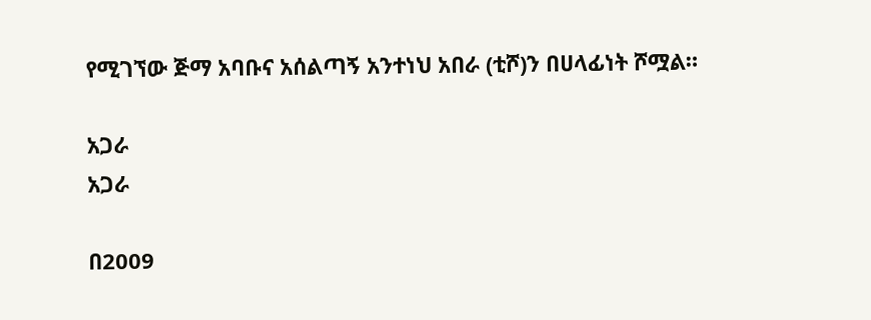የሚገኘው ጅማ አባቡና አሰልጣኝ አንተነህ አበራ (ቲሾ)ን በሀላፊነት ሾሟል።

አጋራ
አጋራ

በ2009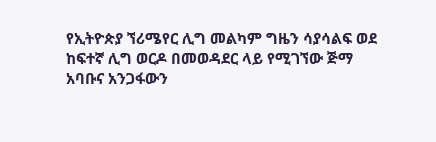የኢትዮጵያ ኘሪሜየር ሊግ መልካም ግዜን ሳያሳልፍ ወደ ከፍተኛ ሊግ ወርዶ በመወዳደር ላይ የሚገኘው ጅማ አባቡና አንጋፋውን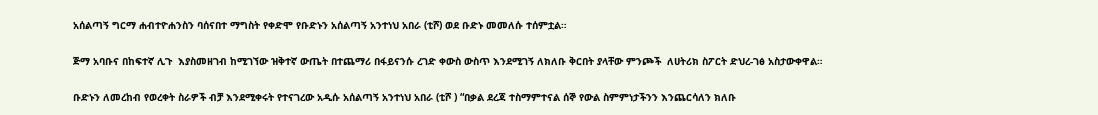አሰልጣኝ ግርማ ሐብተዮሐንስን ባሰናበተ ማግስት የቀድሞ የቡድኑን አሰልጣኝ አንተነህ አበራ (ቲሾ) ወደ ቡድኑ መመለሱ ተሰምቷል።

ጅማ አባቡና በከፍተኛ ሊጉ  እያስመዘገብ ከሚገኘው ዝቅተኛ ውጤት በተጨማሪ በፋይናንሱ ረገድ ቀውስ ውስጥ እንደሚገኝ ለክለቡ ቅርበት ያላቸው ምንጮች  ለሀትሪክ ስፖርት ድህረ-ገፅ አስታውቀዋል።

ቡድኑን ለመረከብ የወረቀት ስራዎች ብቻ እንደሚቀሩት የተናገረው አዲሱ አሰልጣኝ አንተነህ አበራ (ቲሾ ) “በቃል ደረጃ ተስማምተናል ሰኞ የውል ስምምነታችንን እንጨርሳለን ክለቡ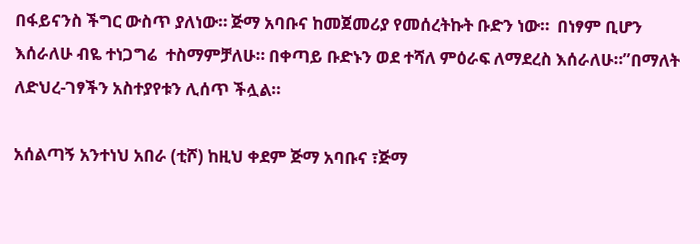በፋይናንስ ችግር ውስጥ ያለነው። ጅማ አባቡና ከመጀመሪያ የመሰረትኩት ቡድን ነው።  በነፃም ቢሆን እሰራለሁ ብዬ ተነጋግሬ  ተስማምቻለሁ። በቀጣይ ቡድኑን ወደ ተሻለ ምዕራፍ ለማደረስ እሰራለሁ።”በማለት ለድህረ-ገፃችን አስተያየቱን ሊሰጥ ችሏል።

አሰልጣኝ አንተነህ አበራ (ቲሾ) ከዚህ ቀደም ጅማ አባቡና ፣ጅማ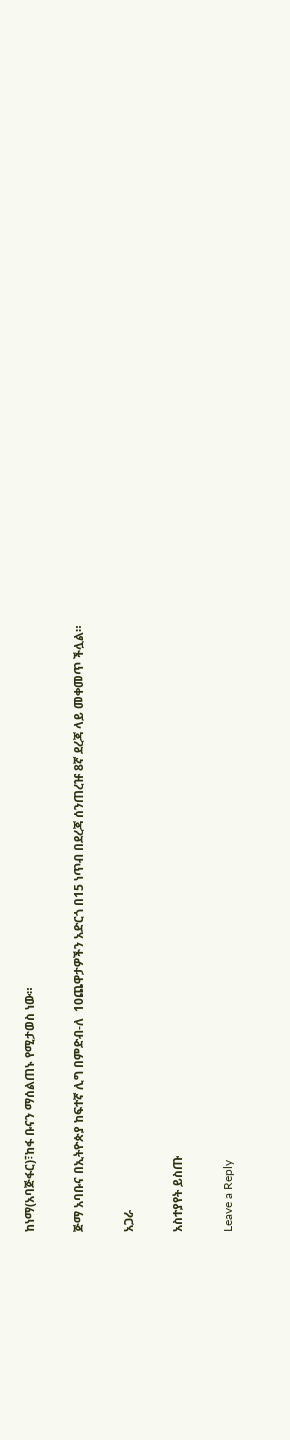ከነማ(አባጅፋር)፣ከፋ ቡናን ማሰልጠኑ የሚታወስ ነው።

ጅማ አባቡና በኢትዮጵያ ከፍተኛ ሊግ በምድብ-ለ  10ጨዋታዎችን አድርጎ በ15 ነጥብ በደረጃ ሰንጠረዡ 8ኛ ደረጃ ላይ መቀመጥ ችሏል።

አጋራ

አስተያየት ይስጡ

Leave a Reply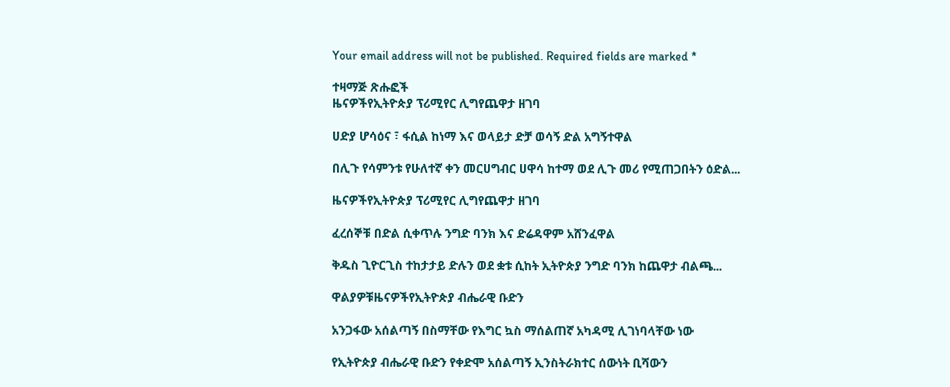Your email address will not be published. Required fields are marked *

ተዛማጅ ጽሑፎች
ዜናዎችየኢትዮጵያ ፕሪሚየር ሊግየጨዋታ ዘገባ

ሀድያ ሆሳዕና ፣ ፋሲል ከነማ እና ወላይታ ድቻ ወሳኝ ድል አግኝተዋል

በሊጉ የሳምንቱ የሁለተኛ ቀን መርሀግብር ሀዋሳ ከተማ ወደ ሊጉ መሪ የሚጠጋበትን ዕድል...

ዜናዎችየኢትዮጵያ ፕሪሚየር ሊግየጨዋታ ዘገባ

ፈረሰኞቹ በድል ሲቀጥሉ ንግድ ባንክ እና ድሬዳዋም አሸንፈዋል

ቅዱስ ጊዮርጊስ ተከታታይ ድሉን ወደ ቋቱ ሲከት ኢትዮጵያ ንግድ ባንክ ከጨዋታ ብልጫ...

ዋልያዎቹዜናዎችየኢትዮጵያ ብሔራዊ ቡድን

አንጋፋው አሰልጣኝ በስማቸው የእግር ኳስ ማሰልጠኛ አካዳሚ ሊገነባላቸው ነው

የኢትዮጵያ ብሔራዊ ቡድን የቀድሞ አሰልጣኝ ኢንስትራክተር ሰውነት ቢሻውን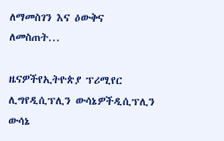ለማመስገን እና ዕውቅና ለመስጠት...

ዜናዎችየኢትዮጵያ ፕሪሚየር ሊግየዲሲፕሊን ውሳኔዎችዲሲፕሊን ውሳኔ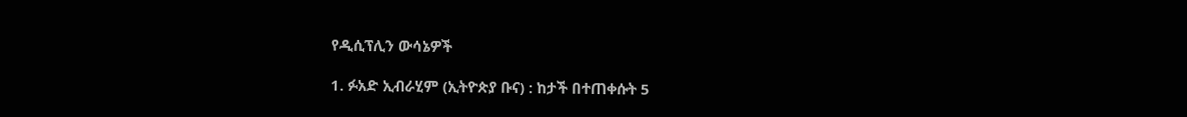የዲሲፕሊን ውሳኔዎች

1. ፉአድ ኢብራሂም (ኢትዮጵያ ቡና) : ከታች በተጠቀሱት 5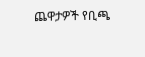ጨዋታዎች የቢጫ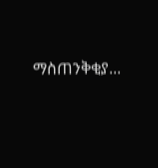ማስጠንቅቂያ...